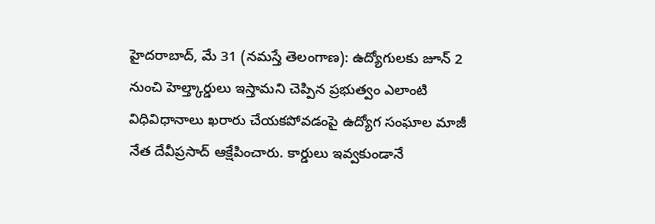హైదరాబాద్, మే 31 (నమస్తే తెలంగాణ): ఉద్యోగులకు జూన్ 2 నుంచి హెల్త్కార్డులు ఇస్తామని చెప్పిన ప్రభుత్వం ఎలాంటి విధివిధానాలు ఖరారు చేయకపోవడంపై ఉద్యోగ సంఘాల మాజీ నేత దేవీప్రసాద్ ఆక్షేపించారు. కార్డులు ఇవ్వకుండానే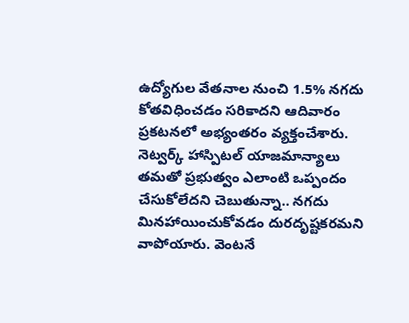ఉద్యోగుల వేతనాల నుంచి 1.5% నగదు కోతవిధించడం సరికాదని ఆదివారం ప్రకటనలో అభ్యంతరం వ్యక్తంచేశారు.
నెట్వర్క్ హాస్పిటల్ యాజమాన్యాలు తమతో ప్రభుత్వం ఎలాంటి ఒప్పందం చేసుకోలేదని చెబుతున్నా.. నగదు మినహాయించుకోవడం దురదృష్టకరమని వాపోయారు. వెంటనే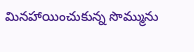మినహాయించుకున్న సొమ్మును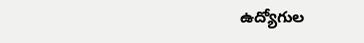ఉద్యోగుల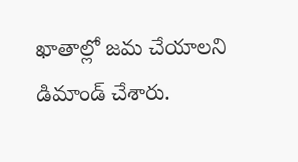ఖాతాల్లో జమ చేయాలని డిమాండ్ చేశారు.